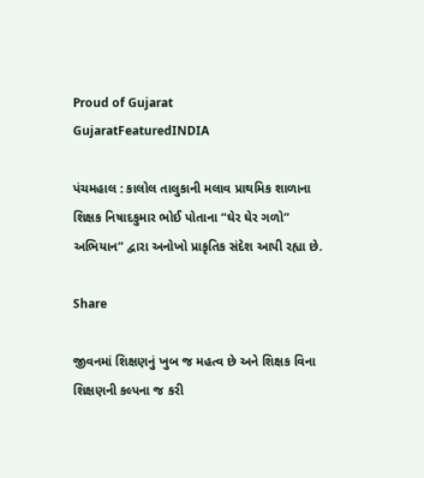Proud of Gujarat
GujaratFeaturedINDIA

પંચમહાલ : કાલોલ તાલુકાની મલાવ પ્રાથમિક શાળાના શિક્ષક નિષાદકુમાર ભોઈ પોતાના “ઘેર ઘેર ગળો” અભિયાન” દ્વારા અનોખો પ્રાકૃતિક સંદેશ આપી રહ્યા છે.

Share

જીવનમાં શિક્ષણનું ખુબ જ મહત્વ છે અને શિક્ષક વિના શિક્ષણની કલ્પના જ કરી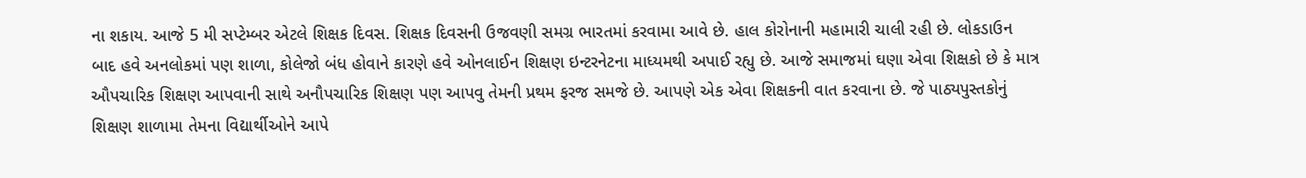ના શકાય. આજે 5 મી સપ્ટેમ્બર એટલે શિક્ષક દિવસ. શિક્ષક દિવસની ઉજવણી સમગ્ર ભારતમાં કરવામા આવે છે. હાલ કોરોનાની મહામારી ચાલી રહી છે. લોકડાઉન બાદ હવે અનલોકમાં પણ શાળા, કોલેજો બંધ હોવાને કારણે હવે ઓનલાઈન શિક્ષણ ઇન્ટરનેટના માધ્યમથી અપાઈ રહ્યુ છે. આજે સમાજમાં ઘણા એવા શિક્ષકો છે કે માત્ર ઔપચારિક શિક્ષણ આપવાની સાથે અનૌપચારિક શિક્ષણ પણ આપવુ તેમની પ્રથમ ફરજ સમજે છે. આપણે એક એવા શિક્ષકની વાત કરવાના છે. જે પાઠ્યપુસ્તકોનું શિક્ષણ શાળામા તેમના વિદ્યાર્થીઓને આપે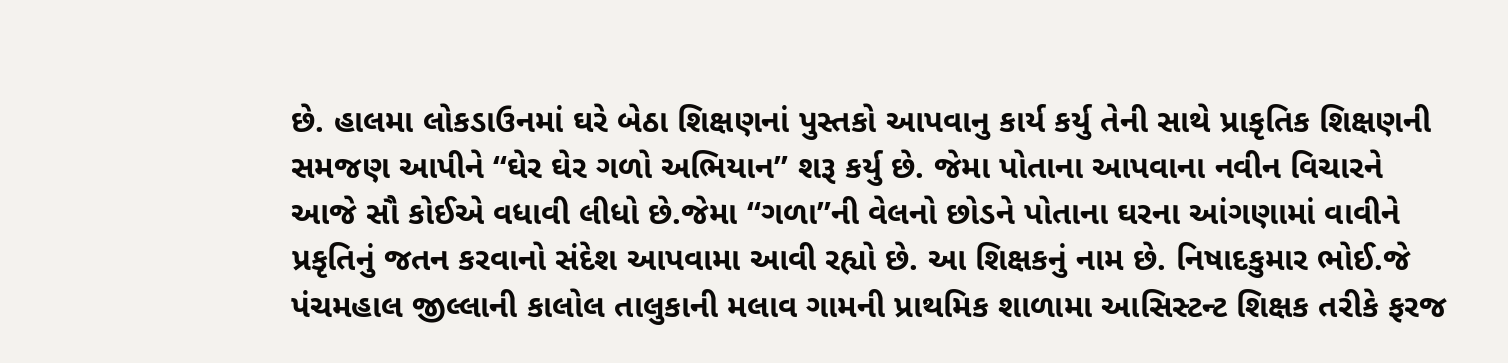છે. હાલમા લોકડાઉનમાં ઘરે બેઠા શિક્ષણનાં પુસ્તકો આપવાનુ કાર્ય કર્યુ તેની સાથે પ્રાકૃતિક શિક્ષણની સમજણ આપીને “ઘેર ઘેર ગળો અભિયાન” શરૂ કર્યુ છે. જેમા પોતાના આપવાના નવીન વિચારને આજે સૌ કોઈએ વધાવી લીધો છે.જેમા “ગળા”ની વેલનો છોડને પોતાના ઘરના આંગણામાં વાવીને પ્રકૃતિનું જતન કરવાનો સંદેશ આપવામા આવી રહ્યો છે. આ શિક્ષકનું નામ છે. નિષાદકુમાર ભોઈ.જે પંચમહાલ જીલ્લાની કાલોલ તાલુકાની મલાવ ગામની પ્રાથમિક શાળામા આસિસ્ટન્ટ શિક્ષક તરીકે ફરજ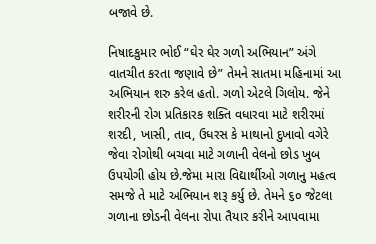બજાવે છે.

નિષાદકુમાર ભોઈ “ઘેર ઘેર ગળો અભિયાન” અંગે વાતચીત કરતા જણાવે છે” તેમને સાતમા મહિનામાં આ અભિયાન શરુ કરેલ હતો. ગળો એટલે ગિલોય. જેને શરીરની રોગ પ્રતિકારક શક્તિ વધારવા માટે શરીરમાં શરદી, ખાસી, તાવ, ઉધરસ કે માથાનો દુખાવો વગેરે જેવા રોગોથી બચવા માટે ગળાની વેલનો છોડ ખુબ ઉપયોગી હોય છે.જેમા મારા વિદ્યાર્થીઓ ગળાનુ મહત્વ સમજે તે માટે અભિયાન શરૂ કર્યુ છે. તેમને ૬૦ જેટલા ગળાના છોડની વેલના રોપા તૈયાર કરીને આપવામા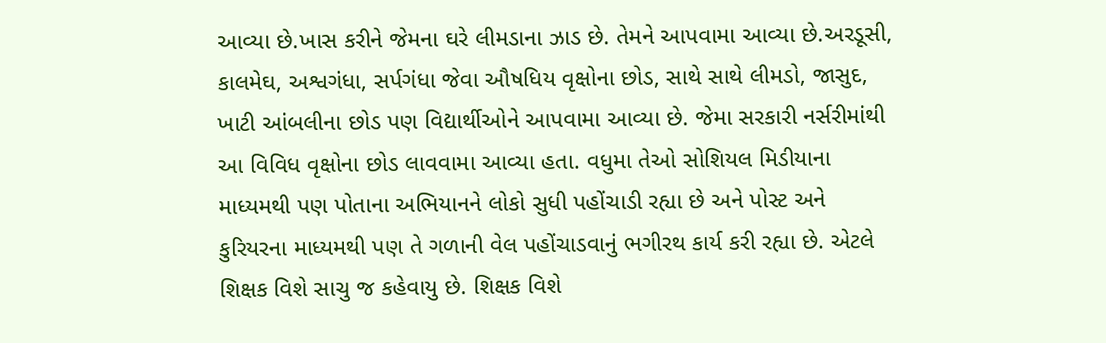આવ્યા છે.ખાસ કરીને જેમના ઘરે લીમડાના ઝાડ છે. તેમને આપવામા આવ્યા છે.અરડૂસી, કાલમેઘ, અશ્વગંધા, સર્પગંધા જેવા ઔષધિય વૃક્ષોના છોડ, સાથે સાથે લીમડો, જાસુદ, ખાટી આંબલીના છોડ પણ વિદ્યાર્થીઓને આપવામા આવ્યા છે. જેમા સરકારી નર્સરીમાંથી આ વિવિધ વૃક્ષોના છોડ લાવવામા આવ્યા હતા. વધુમા તેઓ સોશિયલ મિડીયાના માધ્યમથી પણ પોતાના અભિયાનને લોકો સુધી પહોંચાડી રહ્યા છે અને પોસ્ટ અને કુરિયરના માધ્યમથી પણ તે ગળાની વેલ પહોંચાડવાનું ભગીરથ કાર્ય કરી રહ્યા છે. એટલે શિક્ષક વિશે સાચુ જ કહેવાયુ છે. શિક્ષક વિશે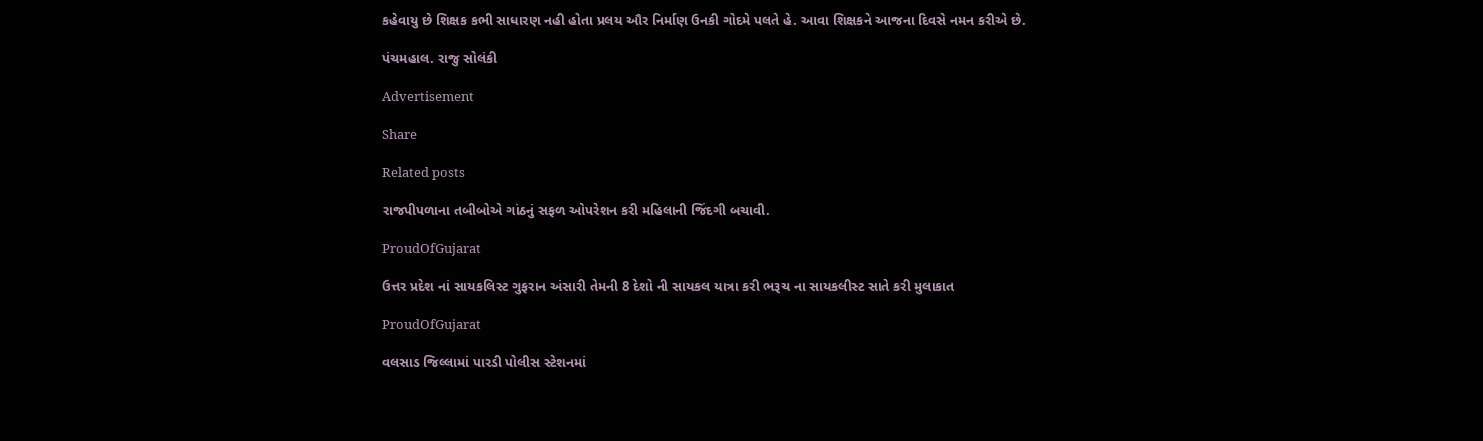કહેવાયુ છે શિક્ષક કભી સાધારણ નહી હોતા પ્રલય ઔર નિર્માણ ઉનકી ગોદમે પલતે હે. આવા શિક્ષકને આજના દિવસે નમન કરીએ છે.

પંચમહાલ. રાજુ સોલંકી

Advertisement

Share

Related posts

રાજપીપળાના તબીબોએ ગાંઠનું સફળ ઓપરેશન કરી મહિલાની જિંદગી બચાવી.

ProudOfGujarat

ઉત્તર પ્રદેશ નાં સાયકલિસ્ટ ગુફરાન અંસારી તેમની 8 દેશો ની સાયકલ યાત્રા કરી ભરૂચ ના સાયકલીસ્ટ સાતે કરી મુલાકાત

ProudOfGujarat

વલસાડ જિલ્લામાં પારડી પોલીસ સ્ટેશનમાં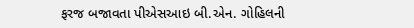ફરજ બજાવતા પીએસઆઇ બી.એન. ગોહિલની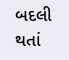બદલી થતાં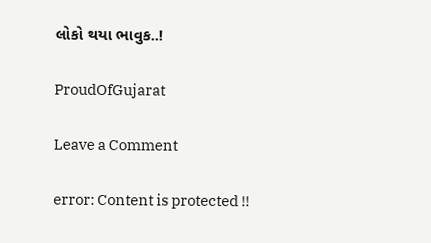લોકો થયા ભાવુક..!

ProudOfGujarat

Leave a Comment

error: Content is protected !!